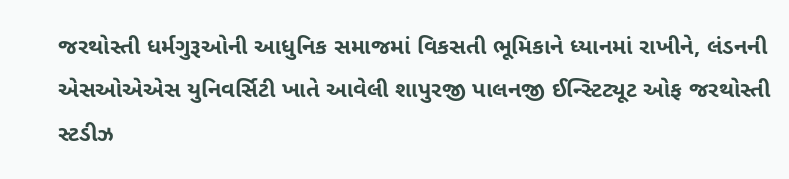જરથોસ્તી ધર્મગુરૂઓની આધુનિક સમાજમાં વિકસતી ભૂમિકાને ધ્યાનમાં રાખીને, લંડનની એસઓએએસ યુનિવર્સિટી ખાતે આવેલી શાપુરજી પાલનજી ઈન્સ્ટિટ્યૂટ ઓફ જરથોસ્તી સ્ટડીઝ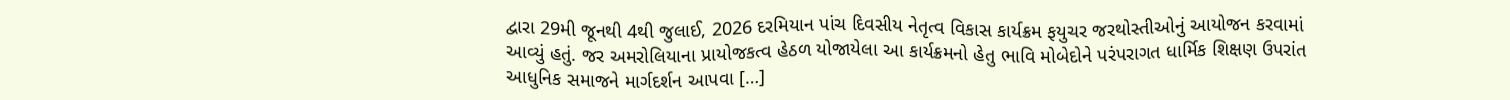દ્વારા 29મી જૂનથી 4થી જુલાઈ, 2026 દરમિયાન પાંચ દિવસીય નેતૃત્વ વિકાસ કાર્યક્રમ ફયુચર જરથોસ્તીઓનું આયોજન કરવામાં આવ્યું હતું. જર અમરોલિયાના પ્રાયોજકત્વ હેઠળ યોજાયેલા આ કાર્યક્રમનો હેતુ ભાવિ મોબેદોને પરંપરાગત ધાર્મિક શિક્ષણ ઉપરાંત આધુનિક સમાજને માર્ગદર્શન આપવા […]